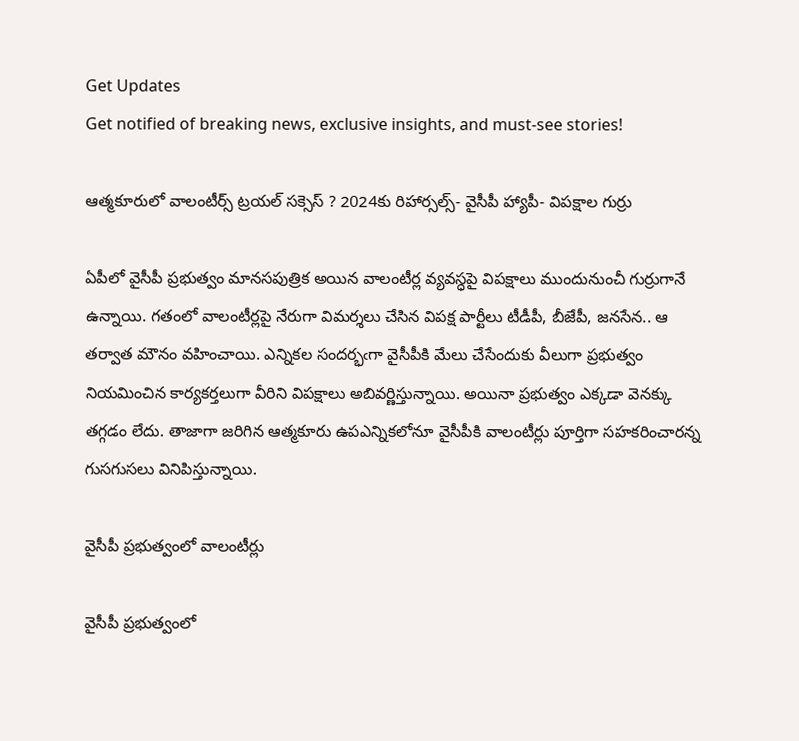Get Updates
Get notified of breaking news, exclusive insights, and must-see stories!

ఆత్మకూరులో వాలంటీర్స్ ట్రయల్ సక్సెస్ ? 2024కు రిహార్సల్స్- వైసీపీ హ్యాపీ- విపక్షాల గుర్రు

ఏపీలో వైసీపీ ప్రభుత్వం మానసపుత్రిక అయిన వాలంటీర్ల వ్యవస్ధపై విపక్షాలు ముందునుంచీ గుర్రుగానే ఉన్నాయి. గతంలో వాలంటీర్లపై నేరుగా విమర్శలు చేసిన విపక్ష పార్టీలు టీడీపీ, బీజేపీ, జనసేన.. ఆ తర్వాత మౌనం వహించాయి. ఎన్నికల సందర్భఁగా వైసీపీకి మేలు చేసేందుకు వీలుగా ప్రభుత్వం నియమించిన కార్యకర్తలుగా వీరిని విపక్షాలు అబివర్ణిస్తున్నాయి. అయినా ప్రభుత్వం ఎక్కడా వెనక్కు తగ్గడం లేదు. తాజాగా జరిగిన ఆత్మకూరు ఉపఎన్నికలోనూ వైసీపీకి వాలంటీర్లు పూర్తిగా సహకరించారన్న గుసగుసలు వినిపిస్తున్నాయి.

వైసీపీ ప్రభుత్వంలో వాలంటీర్లు

వైసీపీ ప్రభుత్వంలో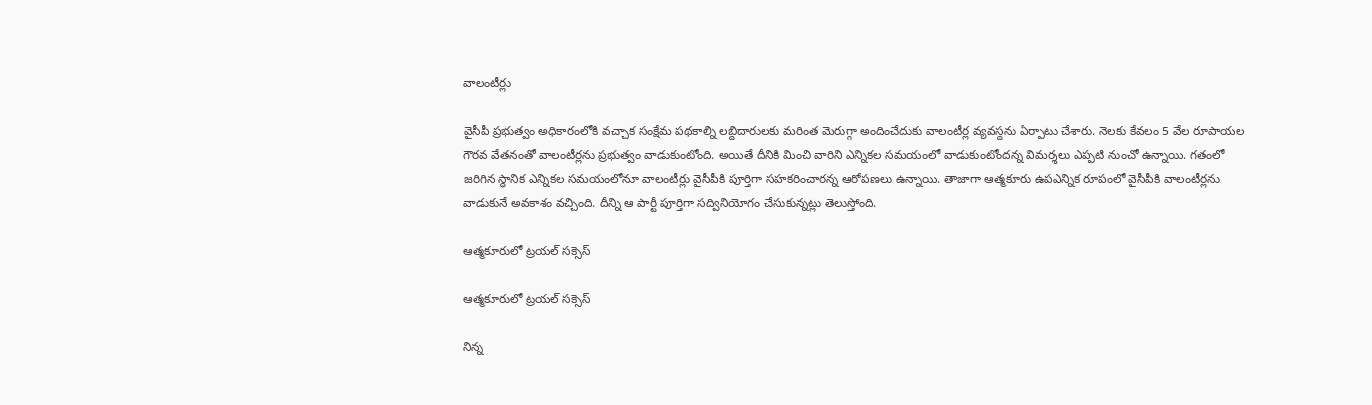వాలంటీర్లు

వైసీపీ ప్రభుత్వం అధికారంలోకి వచ్చాక సంక్షేమ పథకాల్ని లబ్దిదారులకు మరింత మెరుగ్గా అందించేదుకు వాలంటీర్ల వ్యవస్దను ఏర్పాటు చేశారు. నెలకు కేవలం 5 వేల రూపాయల గౌరవ వేతనంతో వాలంటీర్లను ప్రభుత్వం వాడుకుంటోంది. అయితే దీనికి మించి వారిని ఎన్నికల సమయంలో వాడుకుంటోందన్న విమర్శలు ఎప్పటి నుంచో ఉన్నాయి. గతంలో జరిగిన స్ధానిక ఎన్నికల సమయంలోనూ వాలంటీర్లు వైసీపీకి పూర్తిగా సహకరించారన్న ఆరోపణలు ఉన్నాయి. తాజాగా ఆత్మకూరు ఉపఎన్నిక రూపంలో వైసీపీకి వాలంటీర్లను వాడుకునే అవకాశం వచ్చింది. దీన్ని ఆ పార్టీ పూర్తిగా సద్వినియోగం చేసుకున్నట్లు తెలుస్తోంది.

ఆత్మకూరులో ట్రయల్ సక్సెస్

ఆత్మకూరులో ట్రయల్ సక్సెస్

నిన్న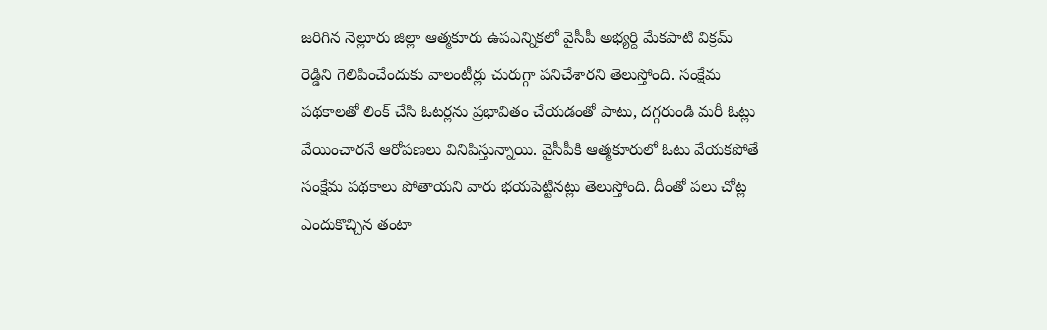జరిగిన నెల్లూరు జిల్లా ఆత్మకూరు ఉపఎన్నికలో వైసీపీ అభ్యర్ది మేకపాటి విక్రమ్ రెడ్డిని గెలిపించేందుకు వాలంటీర్లు చురుగ్గా పనిచేశారని తెలుస్తోంది. సంక్షేమ పథకాలతో లింక్ చేసి ఓటర్లను ప్రభావితం చేయడంతో పాటు, దగ్గరుండి మరీ ఓట్లు వేయించారనే ఆరోపణలు వినిపిస్తున్నాయి. వైసీపీకి ఆత్మకూరులో ఓటు వేయకపోతే సంక్షేమ పథకాలు పోతాయని వారు భయపెట్టినట్లు తెలుస్తోంది. దీంతో పలు చోట్ల ఎందుకొచ్చిన తంటా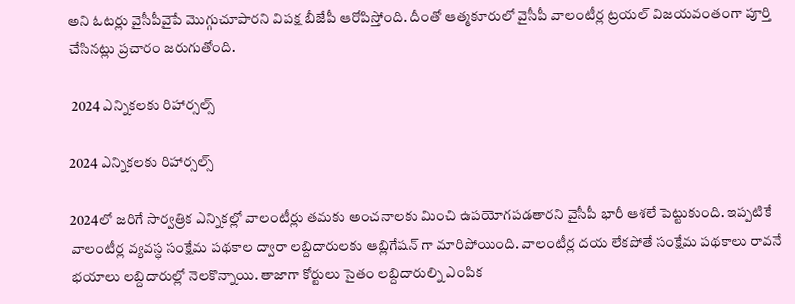అని ఓటర్లు వైసీపీవైపే మొగ్గుచూపారని విపక్ష బీజేపీ ఆరోపిస్తోంది. దీంతో ఆత్మకూరులో వైసీపీ వాలంటీర్ల ట్రయల్ విజయవంతంగా పూర్తి చేసినట్లు ప్రచారం జరుగుతోంది.

 2024 ఎన్నికలకు రిహార్సల్స్

2024 ఎన్నికలకు రిహార్సల్స్

2024లో జరిగే సార్వత్రిక ఎన్నికల్లో వాలంటీర్లు తమకు అంచనాలకు మించి ఉపయోగపడతారని వైసీపీ భారీ ఆశలే పెట్టుకుంది. ఇప్పటికే వాలంటీర్ల వ్యవస్ధ సంక్షేమ పథకాల ద్వారా లబ్దిదారులకు ఆబ్లిగేషన్ గా మారిపోయింది. వాలంటీర్ల దయ లేకపోతే సంక్షేమ పథకాలు రావనే భయాలు లబ్దిదారుల్లో నెలకొన్నాయి. తాజాగా కోర్టులు సైతం లబ్దిదారుల్ని ఎంపిక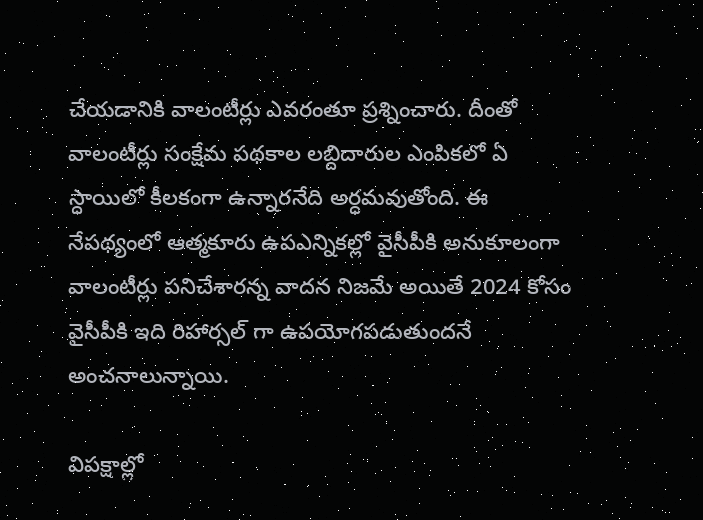చేయడానికి వాలంటీర్లు ఎవరంతూ ప్రశ్నించారు. దీంతో వాలంటీర్లు సంక్షేమ పథకాల లబ్దిదారుల ఎంపికలో ఏ స్ధాయిలో కీలకంగా ఉన్నారనేది అర్ధమవుతోంది. ఈ నేపథ్యంలో ఆత్మకూరు ఉపఎన్నికల్లో వైసీపీకి అనుకూలంగా వాలంటీర్లు పనిచేశారన్న వాదన నిజమే అయితే 2024 కోసం వైసీపీకి ఇది రిహార్సల్ గా ఉపయోగపడుతుందనే అంచనాలున్నాయి.

విపక్షాల్లో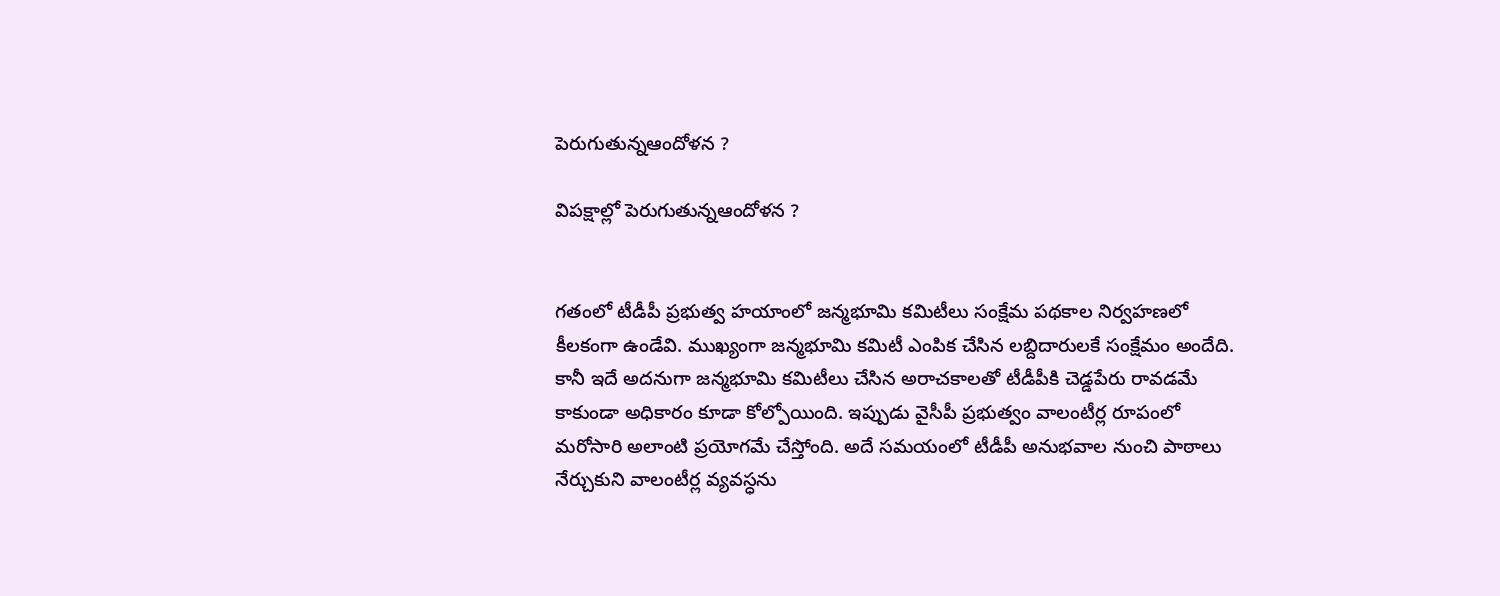పెరుగుతున్నఆందోళన ?

విపక్షాల్లో పెరుగుతున్నఆందోళన ?


గతంలో టీడీపీ ప్రభుత్వ హయాంలో జన్మభూమి కమిటీలు సంక్షేమ పథకాల నిర్వహణలో కీలకంగా ఉండేవి. ముఖ్యంగా జన్మభూమి కమిటీ ఎంపిక చేసిన లబ్దిదారులకే సంక్షేమం అందేది. కానీ ఇదే అదనుగా జన్మభూమి కమిటీలు చేసిన అరాచకాలతో టీడీపీకి చెడ్డపేరు రావడమే కాకుండా అధికారం కూడా కోల్పోయింది. ఇప్పుడు వైసీపీ ప్రభుత్వం వాలంటీర్ల రూపంలో మరోసారి అలాంటి ప్రయోగమే చేస్తోంది. అదే సమయంలో టీడీపీ అనుభవాల నుంచి పాఠాలు నేర్చుకుని వాలంటీర్ల వ్యవస్ధను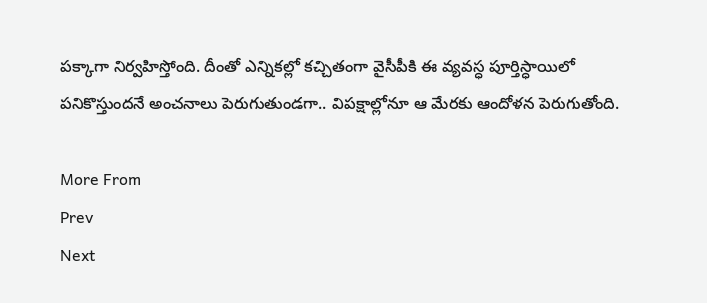పక్కాగా నిర్వహిస్తోంది. దీంతో ఎన్నికల్లో కచ్చితంగా వైసీపీకి ఈ వ్యవస్ధ పూర్తిస్ధాయిలో పనికొస్తుందనే అంచనాలు పెరుగుతుండగా.. విపక్షాల్లోనూ ఆ మేరకు ఆందోళన పెరుగుతోంది.

More From
Prev
Next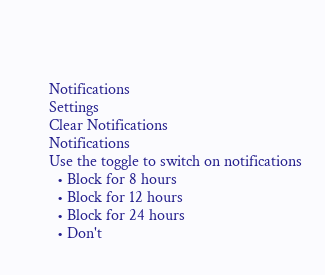Notifications
Settings
Clear Notifications
Notifications
Use the toggle to switch on notifications
  • Block for 8 hours
  • Block for 12 hours
  • Block for 24 hours
  • Don't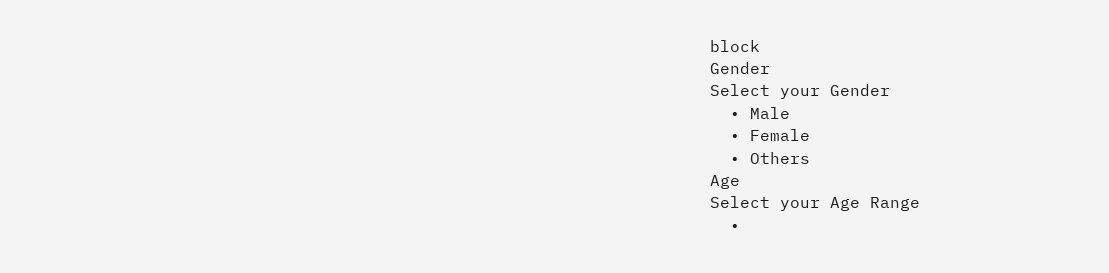block
Gender
Select your Gender
  • Male
  • Female
  • Others
Age
Select your Age Range
  •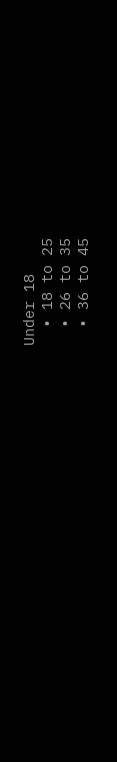Under 18
  • 18 to 25
  • 26 to 35
  • 36 to 45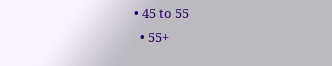• 45 to 55
  • 55+